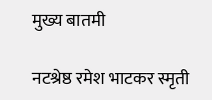मुख्य बातमी

नटश्रेष्ठ रमेश भाटकर स्मृती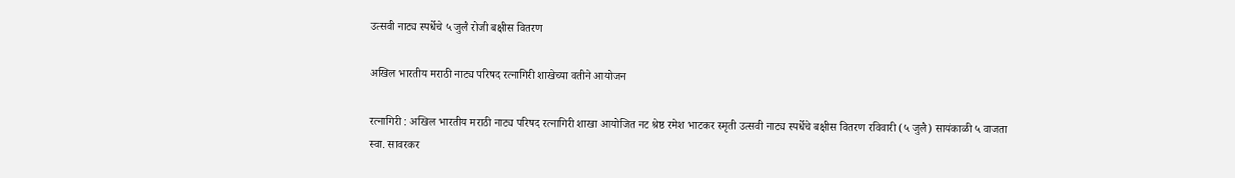उत्सवी नाट्य स्पर्धेचे ५ जुलै रोजी बक्षीस वितरण

अखिल भारतीय मराठी नाट्य परिषद रत्नागिरी शाखेच्या वतीने आयोजन

रत्नागिरी : अखिल भारतीय मराठी नाट्य परिषद रत्नागिरी शाखा आयोजित नट श्रेष्ठ रमेश भाटकर स्मृती उत्सवी नाट्य स्पर्धेचे बक्षीस वितरण रविवारी (५ जुलै) सायंकाळी ५ वाजता स्वा. सावरकर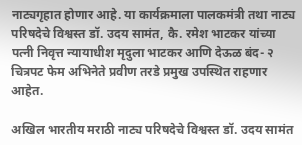नाट्यगृहात होणार आहे. या कार्यक्रमाला पालकमंत्री तथा नाट्य परिषदेचे विश्वस्त डॉ. उदय सामंत, कै. रमेश भाटकर यांच्या पत्नी निवृत्त न्यायाधीश मृदुला भाटकर आणि देऊळ बंद- २ चित्रपट फेम अभिनेते प्रवीण तरडे प्रमुख उपस्थित राहणार आहेत.

अखिल भारतीय मराठी नाट्य परिषदेचे विश्वस्त डॉ. उदय सामंत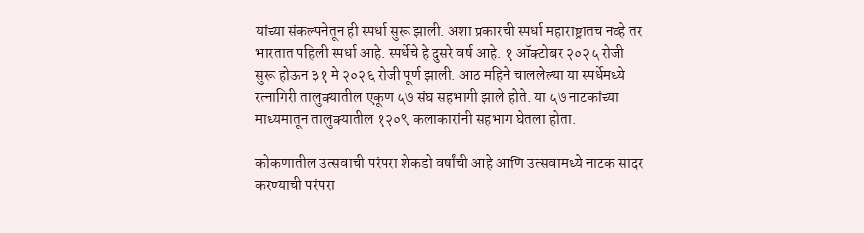यांच्या संकल्पनेतून ही स्पर्धा सुरू झाली. अशा प्रकारची स्पर्धा महाराष्ट्रातच नव्हे तर भारतात पहिली स्पर्धा आहे. स्पर्धेचे हे दुसरे वर्ष आहे. १ ऑक्टोबर २०२५ रोजी सुरू होऊन ३१ मे २०२६ रोजी पूर्ण झाली. आठ महिने चाललेल्या या स्पर्धेमध्ये रत्नागिरी तालुक्यातील एकूण ५७ संघ सहभागी झाले होते. या ५७ नाटकांच्या माध्यमातून तालुक्यातील १२०९ कलाकारांनी सहभाग घेतला होता.

कोकणातील उत्सवाची परंपरा शेकडो वर्षांची आहे आणि उत्सवामध्ये नाटक सादर करण्याची परंपरा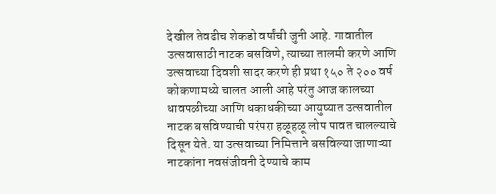देखील तेवढीच शेकडो वर्षांची जुनी आहे. गावातील उत्सवासाठी नाटक बसविणे, त्याच्या तालमी करणे आणि उत्सवाच्या दिवशी सादर करणे ही प्रथा १५० ते २०० वर्ष कोकणामध्ये चालत आली आहे परंतु आज कालच्या धावपळीच्या आणि धकाधकीच्या आयुष्यात उत्सवातील नाटक बसविण्याची परंपरा हळूहळू लोप पावत चालल्याचे दिसून येते. या उत्सवाच्या निमित्ताने बसविल्या जाणाऱ्या नाटकांना नवसंजीवनी देण्याचे काम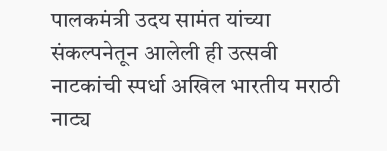पालकमंत्री उदय सामंत यांच्या संकल्पनेतून आलेली ही उत्सवी नाटकांची स्पर्धा अखिल भारतीय मराठी नाट्य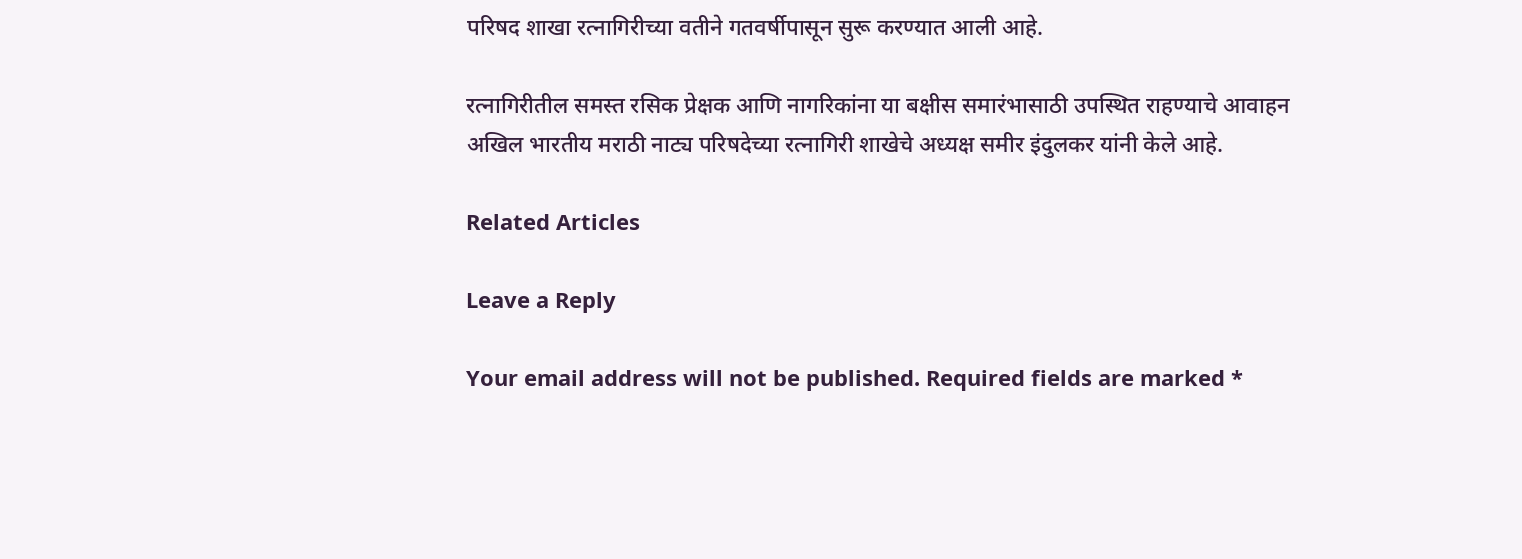परिषद शाखा रत्नागिरीच्या वतीने गतवर्षीपासून सुरू करण्यात आली आहे.

रत्नागिरीतील समस्त रसिक प्रेक्षक आणि नागरिकांना या बक्षीस समारंभासाठी उपस्थित राहण्याचे आवाहन अखिल भारतीय मराठी नाट्य परिषदेच्या रत्नागिरी शाखेचे अध्यक्ष समीर इंदुलकर यांनी केले आहे.

Related Articles

Leave a Reply

Your email address will not be published. Required fields are marked *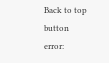Back to top button
error: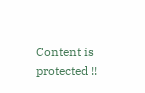Content is protected !!